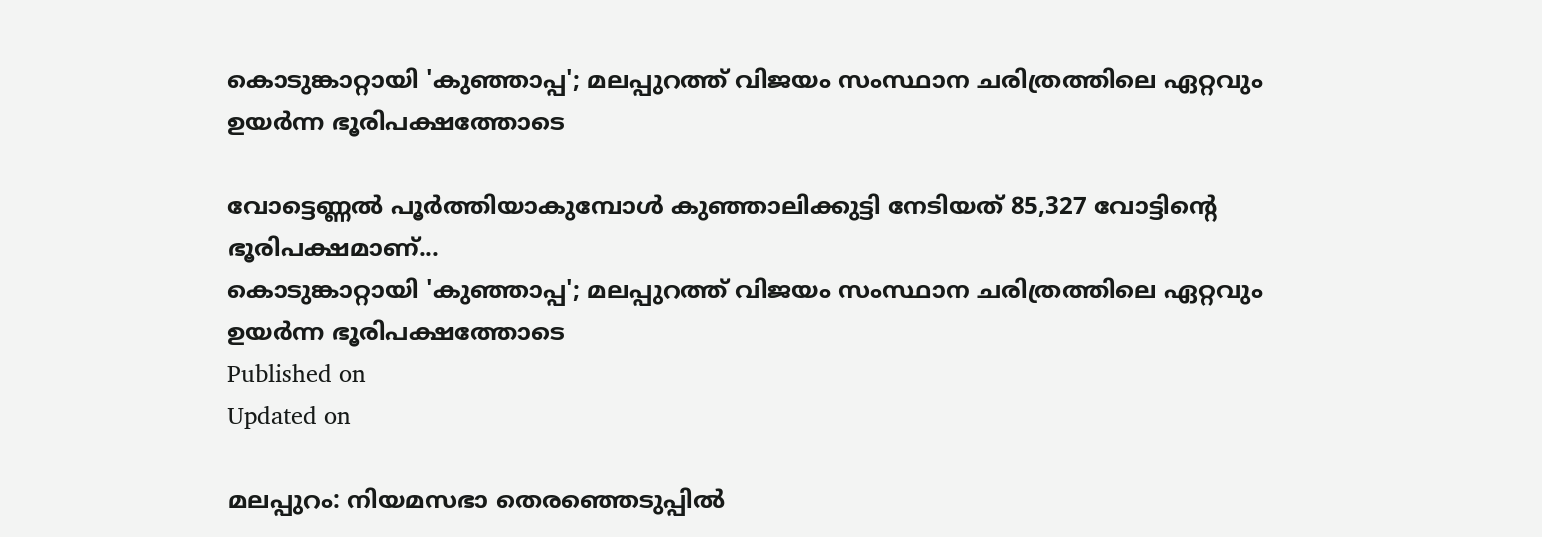കൊടുങ്കാറ്റായി 'കുഞ്ഞാപ്പ'; മലപ്പുറത്ത് വിജയം സംസ്ഥാന ചരിത്രത്തിലെ ഏറ്റവും ഉയർന്ന ഭൂരിപക്ഷത്തോടെ

വോട്ടെണ്ണൽ പൂർത്തിയാകുമ്പോൾ കുഞ്ഞാലിക്കുട്ടി നേടിയത് 85,327 വോട്ടിൻ്റെ ഭൂരിപക്ഷമാണ്...
കൊടുങ്കാറ്റായി 'കുഞ്ഞാപ്പ'; മലപ്പുറത്ത് വിജയം സംസ്ഥാന ചരിത്രത്തിലെ ഏറ്റവും ഉയർന്ന ഭൂരിപക്ഷത്തോടെ
Published on
Updated on

മലപ്പുറം: നിയമസഭാ തെരഞ്ഞെടുപ്പിൽ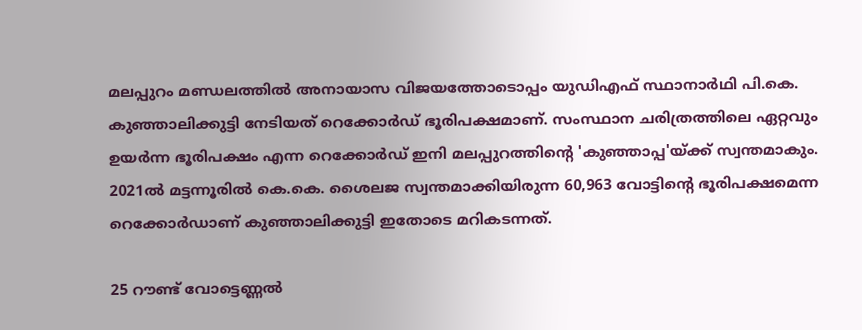മലപ്പുറം മണ്ഡലത്തിൽ അനായാസ വിജയത്തോടൊപ്പം യുഡിഎഫ് സ്ഥാനാർഥി പി.കെ. കുഞ്ഞാലിക്കുട്ടി നേടിയത് റെക്കോർഡ് ഭൂരിപക്ഷമാണ്. സംസ്ഥാന ചരിത്രത്തിലെ ഏറ്റവും ഉയർന്ന ഭൂരിപക്ഷം എന്ന റെക്കോർഡ് ഇനി മലപ്പുറത്തിൻ്റെ 'കുഞ്ഞാപ്പ'യ്ക്ക് സ്വന്തമാകും. 2021ൽ മട്ടന്നൂരിൽ കെ.കെ. ശൈലജ സ്വന്തമാക്കിയിരുന്ന 60,963 വോട്ടിൻ്റെ ഭൂരിപക്ഷമെന്ന റെക്കോർഡാണ് കുഞ്ഞാലിക്കുട്ടി ഇതോടെ മറികടന്നത്.

25 റൗണ്ട് വോട്ടെണ്ണൽ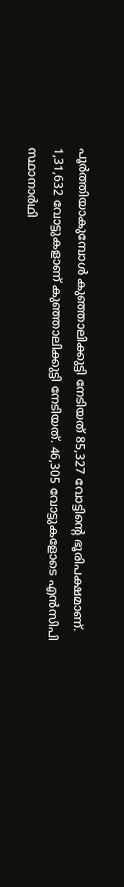പൂർത്തിയാകുമ്പോൾ കുഞ്ഞാലിക്കുട്ടി നേടിയത് 85,327 വോട്ടിൻ്റെ ഭൂരിപക്ഷമാണ്. 1,31,632 വോട്ടുകളാണ് കുഞ്ഞാലിക്കുട്ടി നേടിയത്. 46,305 വോട്ടുകളോടെ എൻസിപി സ്ഥാനാർഥി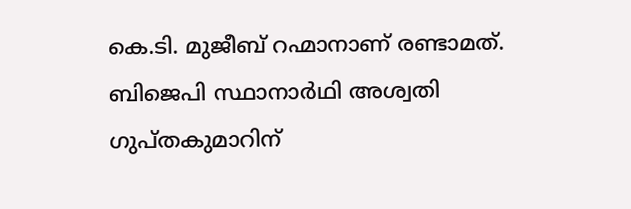കെ.ടി. മുജീബ് റഹ്മാനാണ് രണ്ടാമത്. ബിജെപി സ്ഥാനാർഥി അശ്വതി ഗുപ്തകുമാറിന്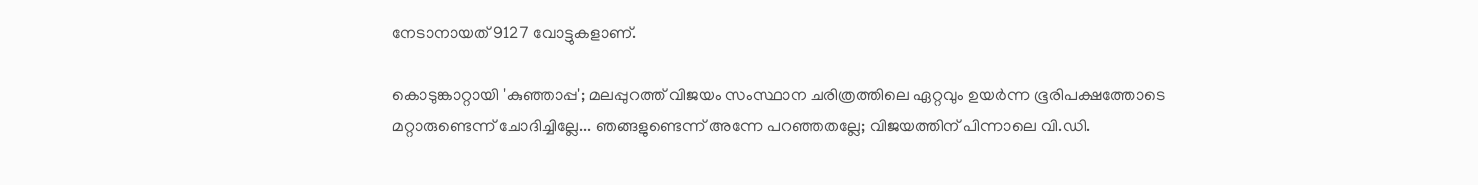നേടാനായത് 9127 വോട്ടുകളാണ്.

കൊടുങ്കാറ്റായി 'കുഞ്ഞാപ്പ'; മലപ്പുറത്ത് വിജയം സംസ്ഥാന ചരിത്രത്തിലെ ഏറ്റവും ഉയർന്ന ഭൂരിപക്ഷത്തോടെ
മറ്റാരുണ്ടെന്ന് ചോദിച്ചില്ലേ... ഞങ്ങളുണ്ടെന്ന് അന്നേ പറഞ്ഞതല്ലേ; വിജയത്തിന് പിന്നാലെ വി.ഡി.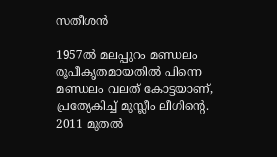സതീശന്‍

1957ല്‍ മലപ്പുറം മണ്ഡലം രൂപീകൃതമായതില്‍ പിന്നെ മണ്ഡലം വലത് കോട്ടയാണ്, പ്രത്യേകിച്ച് മുസ്ലീം ലീഗിന്‍റെ. 2011 മുതല്‍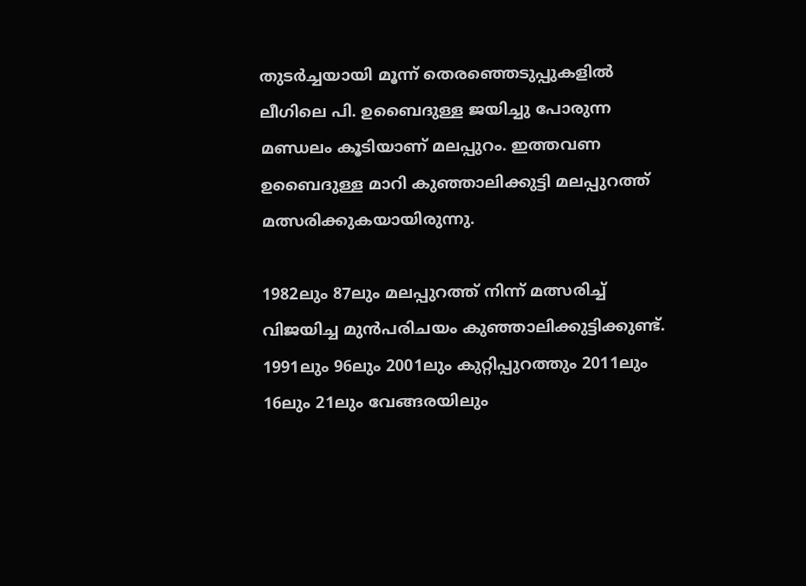തുടര്‍ച്ചയായി മൂന്ന് തെരഞ്ഞെടുപ്പുകളില്‍ ലീഗിലെ പി. ഉബൈദുള്ള ജയിച്ചു പോരുന്ന മണ്ഡലം കൂടിയാണ് മലപ്പുറം. ഇത്തവണ ഉബൈദുള്ള മാറി കുഞ്ഞാലിക്കുട്ടി മലപ്പുറത്ത് മത്സരിക്കുകയായിരുന്നു.

1982ലും 87ലും മലപ്പുറത്ത് നിന്ന് മത്സരിച്ച് വിജയിച്ച മുന്‍പരിചയം കുഞ്ഞാലിക്കുട്ടിക്കുണ്ട്. 1991ലും 96ലും 2001ലും കുറ്റിപ്പുറത്തും 2011ലും 16ലും 21ലും വേങ്ങരയിലും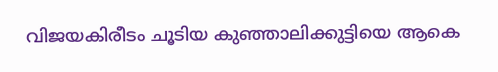വിജയകിരീടം ചൂടിയ കുഞ്ഞാലിക്കുട്ടിയെ ആകെ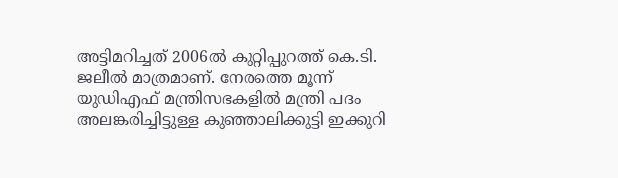അട്ടിമറിച്ചത് 2006ല്‍ കുറ്റിപ്പുറത്ത് കെ.ടി. ജലീൽ മാത്രമാണ്. നേരത്തെ മൂന്ന് യുഡിഎഫ് മന്ത്രിസഭകളില്‍ മന്ത്രി പദം അലങ്കരിച്ചിട്ടുള്ള കുഞ്ഞാലിക്കുട്ടി ഇക്കുറി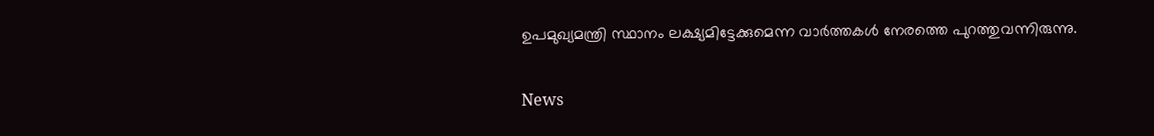ഉപമുഖ്യമന്ത്രി സ്ഥാനം ലക്ഷ്യമിട്ടേക്കുമെന്ന വാർത്തകൾ നേരത്തെ പുറത്തുവന്നിരുന്നു.

News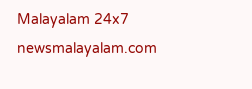Malayalam 24x7
newsmalayalam.com